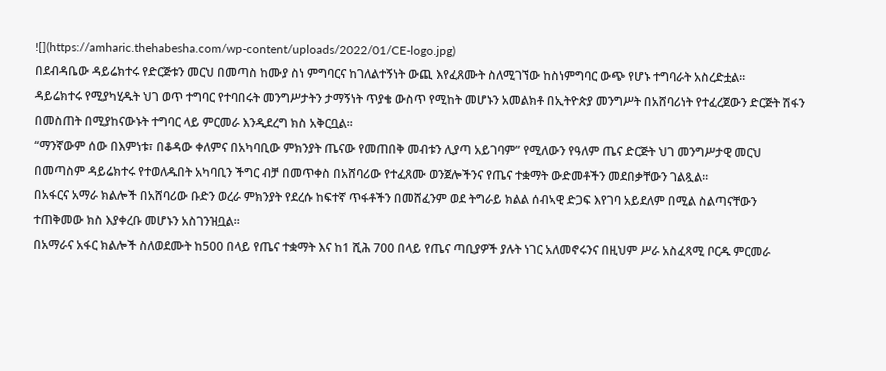![](https://amharic.thehabesha.com/wp-content/uploads/2022/01/CE-logo.jpg)
በደብዳቤው ዳይሬክተሩ የድርጅቱን መርህ በመጣስ ከሙያ ስነ ምግባርና ከገለልተኝነት ውጪ እየፈጸሙት ስለሚገኘው ከስነምግባር ውጭ የሆኑ ተግባራት አስረድቷል።
ዳይሬክተሩ የሚያካሂዱት ህገ ወጥ ተግባር የተባበሩት መንግሥታትን ታማኝነት ጥያቄ ውስጥ የሚከት መሆኑን አመልክቶ በኢትዮጵያ መንግሥት በአሸባሪነት የተፈረጀውን ድርጅት ሽፋን በመስጠት በሚያከናውኑት ተግባር ላይ ምርመራ እንዲደረግ ክስ አቅርቧል።
“ማንኛውም ሰው በእምነቱ፣ በቆዳው ቀለምና በአካባቢው ምክንያት ጤናው የመጠበቅ መብቱን ሊያጣ አይገባም” የሚለውን የዓለም ጤና ድርጅት ህገ መንግሥታዊ መርህ በመጣስም ዳይሬክተሩ የተወለዱበት አካባቢን ችግር ብቻ በመጥቀስ በአሸባሪው የተፈጸሙ ወንጀሎችንና የጤና ተቋማት ውድመቶችን መደበቃቸውን ገልጿል።
በአፋርና አማራ ክልሎች በአሸባሪው ቡድን ወረራ ምክንያት የደረሱ ከፍተኛ ጥፋቶችን በመሸፈንም ወደ ትግራይ ክልል ሰብኣዊ ድጋፍ እየገባ አይደለም በሚል ስልጣናቸውን ተጠቅመው ክስ እያቀረቡ መሆኑን አስገንዝቧል።
በአማራና አፋር ክልሎች ስለወደሙት ከ500 በላይ የጤና ተቋማት እና ከ1 ሺሕ 700 በላይ የጤና ጣቢያዎች ያሉት ነገር አለመኖሩንና በዚህም ሥራ አስፈጻሚ ቦርዱ ምርመራ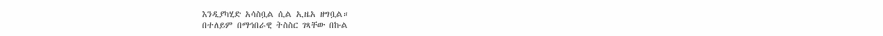እንዲያካሂድ አሳስቧል ሲል ኢዜአ ዘግቧል።
በተለይም በማኅበራዊ ትስስር ገጻቸው በኩል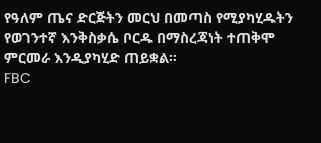የዓለም ጤና ድርጅትን መርህ በመጣስ የሚያካሂዱትን የወገንተኛ እንቅስቃሴ ቦርዱ በማስረጃነት ተጠቅሞ ምርመራ እንዲያካሂድ ጠይቋል።
FBC